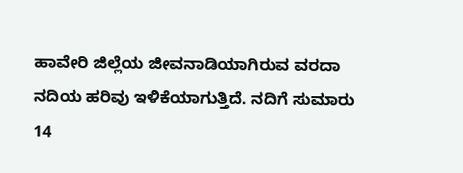ಹಾವೇರಿ ಜಿಲ್ಲೆಯ ಜೀವನಾಡಿಯಾಗಿರುವ ವರದಾ ನದಿಯ ಹರಿವು ಇಳಿಕೆಯಾಗುತ್ತಿದೆ. ನದಿಗೆ ಸುಮಾರು 14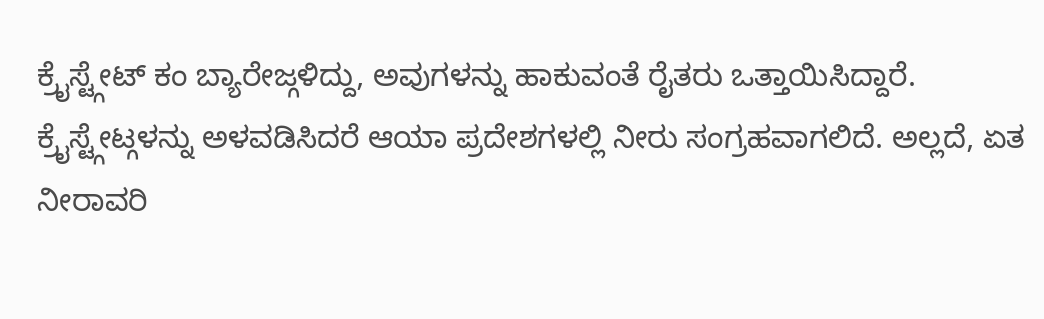ಕ್ರೈಸ್ಟ್ಗೇಟ್ ಕಂ ಬ್ಯಾರೇಜ್ಗಳಿದ್ದು, ಅವುಗಳನ್ನು ಹಾಕುವಂತೆ ರೈತರು ಒತ್ತಾಯಿಸಿದ್ದಾರೆ.
ಕ್ರೈಸ್ಟ್ಗೇಟ್ಗಳನ್ನು ಅಳವಡಿಸಿದರೆ ಆಯಾ ಪ್ರದೇಶಗಳಲ್ಲಿ ನೀರು ಸಂಗ್ರಹವಾಗಲಿದೆ. ಅಲ್ಲದೆ, ಏತ ನೀರಾವರಿ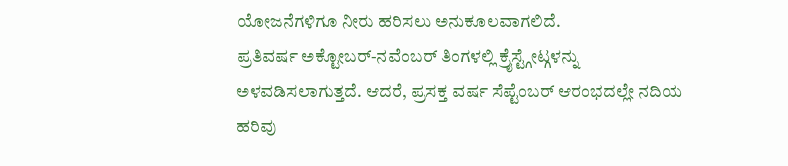ಯೋಜನೆಗಳಿಗೂ ನೀರು ಹರಿಸಲು ಅನುಕೂಲವಾಗಲಿದೆ.
ಪ್ರತಿವರ್ಷ ಅಕ್ಟೋಬರ್-ನವೆಂಬರ್ ತಿಂಗಳಲ್ಲಿ ಕ್ರೈಸ್ಟ್ಗೇಟ್ಗಳನ್ನು ಅಳವಡಿಸಲಾಗುತ್ತದೆ. ಆದರೆ, ಪ್ರಸಕ್ತ ವರ್ಷ ಸೆಪ್ಟೆಂಬರ್ ಆರಂಭದಲ್ಲೇ ನದಿಯ ಹರಿವು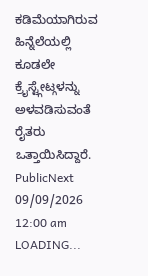ಕಡಿಮೆಯಾಗಿರುವ ಹಿನ್ನೆಲೆಯಲ್ಲಿ ಕೂಡಲೇ ಕ್ರೈಸ್ಟ್ಗೇಟ್ಗಳನ್ನು ಅಳವಡಿಸುವಂತೆ ರೈತರು ಒತ್ತಾಯಿಸಿದ್ದಾರೆ.
PublicNext
09/09/2026 12:00 am
LOADING...